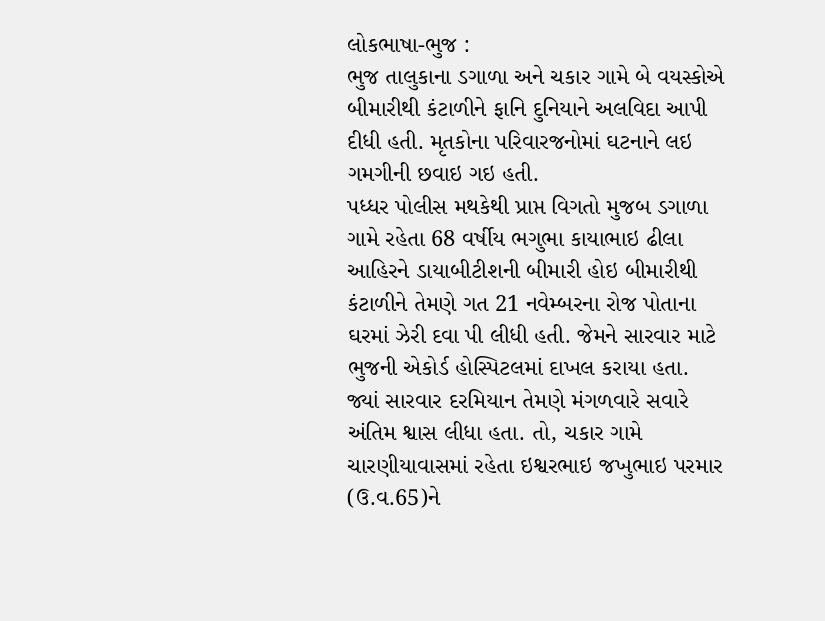લોકભાષા-ભુજ :
ભુજ તાલુકાના ડગાળા અને ચકાર ગામે બે વયસ્કોએ બીમારીથી કંટાળીને ફાનિ દુનિયાને અલવિદા આપી દીધી હતી. મૃતકોના પરિવારજનોમાં ઘટનાને લઇ ગમગીની છવાઇ ગઇ હતી.
પધ્ધર પોલીસ મથકેથી પ્રાપ્ત વિગતો મુજબ ડગાળા ગામે રહેતા 68 વર્ષીય ભગુભા કાયાભાઇ ઢીલા આહિરને ડાયાબીટીશની બીમારી હોઇ બીમારીથી કંટાળીને તેમણે ગત 21 નવેમ્બરના રોજ પોતાના ઘરમાં ઝેરી દવા પી લીધી હતી. જેમને સારવાર માટે ભુજની એકોર્ડ હોસ્પિટલમાં દાખલ કરાયા હતા. જ્યાં સારવાર દરમિયાન તેમણે મંગળવારે સવારે અંતિમ શ્વાસ લીધા હતા. તો, ચકાર ગામે ચારણીયાવાસમાં રહેતા ઇશ્વરભાઇ જખુભાઇ પરમાર (ઉ.વ.65)ને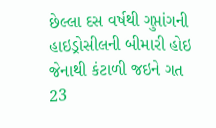છેલ્લા દસ વર્ષથી ગુપ્તાંગની હાઇડ્રોસીલની બીમારી હોઇ જેનાથી કંટાળી જઇને ગત 23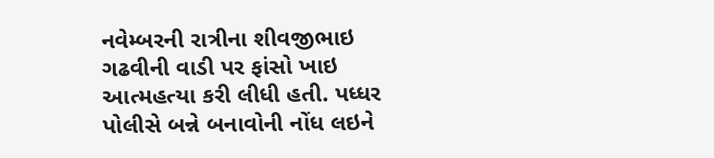નવેમ્બરની રાત્રીના શીવજીભાઇ ગઢવીની વાડી પર ફાંસો ખાઇ આત્મહત્યા કરી લીધી હતી. પધ્ધર પોલીસે બન્ને બનાવોની નોંધ લઇને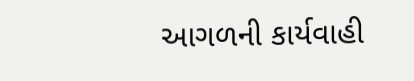આગળની કાર્યવાહી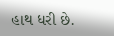હાથ ધરી છે.